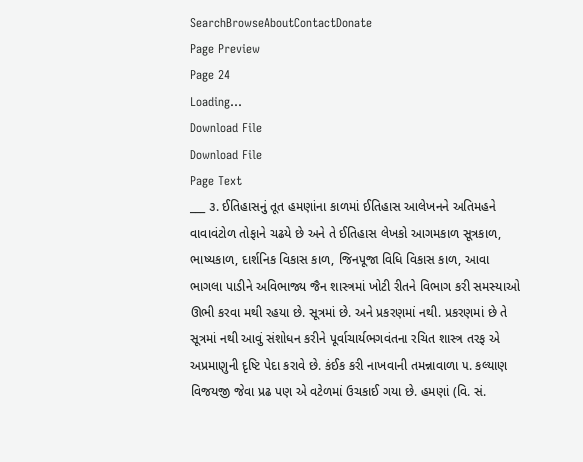SearchBrowseAboutContactDonate
Page Preview
Page 24
Loading...
Download File
Download File
Page Text
___ ૩. ઈતિહાસનું તૂત હમણાંના કાળમાં ઈતિહાસ આલેખનને અતિમહને વાવાવંટોળ તોફાને ચઢયે છે અને તે ઈતિહાસ લેખકો આગમકાળ સૂત્રકાળ, ભાષ્યકાળ, દાર્શનિક વિકાસ કાળ, જિનપૂજા વિધિ વિકાસ કાળ, આવા ભાગલા પાડીને અવિભાજ્ય જૈન શાસ્ત્રમાં ખોટી રીતને વિભાગ કરી સમસ્યાઓ ઊભી કરવા મથી રહયા છે. સૂત્રમાં છે. અને પ્રકરણમાં નથી. પ્રકરણમાં છે તે સૂત્રમાં નથી આવું સંશોધન કરીને પૂર્વાચાર્યભગવંતના રચિત શાસ્ત્ર તરફ એ અપ્રમાણુની દૃષ્ટિ પેદા કરાવે છે. કંઈક કરી નાખવાની તમન્નાવાળા ૫. કલ્યાણ વિજયજી જેવા પ્રઢ પણ એ વટેળમાં ઉચકાઈ ગયા છે. હમણાં (વિ. સં.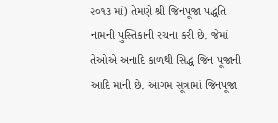૨૦૧૩ માં) તેમણે શ્રી જિનપૂજા પદ્ધતિ નામની પુસ્તિકાની રચના કરી છે. જેમાં તેઓએ અનાદિ કાળથી સિદ્ધ જિન પૂજાની આદિ માની છે. આગમ સૂત્રામાં જિનપૂજા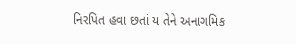નિરપિત હવા છતાં ય તેને અનાગમિક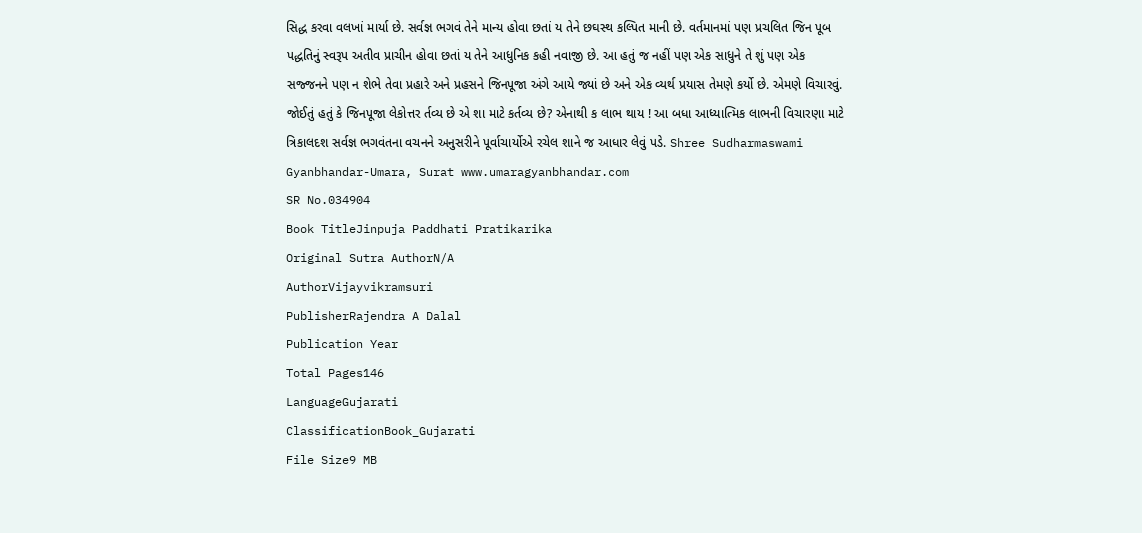સિદ્ધ કરવા વલખાં માર્યા છે. સર્વજ્ઞ ભગવં તેને માન્ય હોવા છતાં ય તેને છઘસ્થ કલ્પિત માની છે. વર્તમાનમાં પણ પ્રચલિત જિન પૂબ પદ્ધતિનું સ્વરૂપ અતીવ પ્રાચીન હોવા છતાં ય તેને આધુનિક કહી નવાજી છે. આ હતું જ નહીં પણ એક સાધુને તે શું પણ એક સજ્જનને પણ ન શેભે તેવા પ્રહારે અને પ્રહસને જિનપૂજા અંગે આયે જ્યાં છે અને એક વ્યર્થ પ્રયાસ તેમણે કર્યો છે. એમણે વિચારવું. જોઈતું હતું કે જિનપૂજા લેકોત્તર ર્તવ્ય છે એ શા માટે કર્તવ્ય છે? એનાથી ક લાભ થાય ! આ બધા આધ્યાત્મિક લાભની વિચારણા માટે ત્રિકાલદશ સર્વજ્ઞ ભગવંતના વચનને અનુસરીને પૂર્વાચાર્યોએ રચેલ શાને જ આધાર લેવું પડે. Shree Sudharmaswami Gyanbhandar-Umara, Surat www.umaragyanbhandar.com
SR No.034904
Book TitleJinpuja Paddhati Pratikarika
Original Sutra AuthorN/A
AuthorVijayvikramsuri
PublisherRajendra A Dalal
Publication Year
Total Pages146
LanguageGujarati
ClassificationBook_Gujarati
File Size9 MB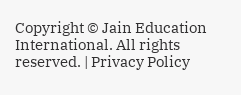Copyright © Jain Education International. All rights reserved. | Privacy Policy